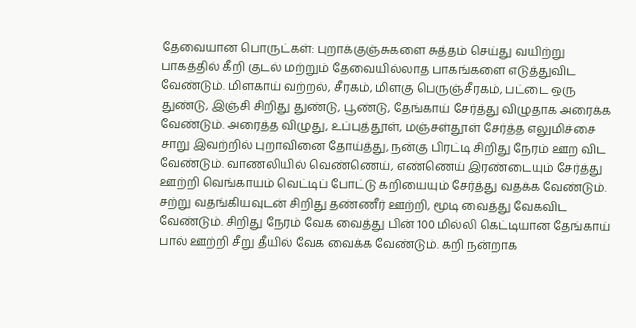தேவையான பொருட்கள்: புறாக்குஞ்சுகளை சுத்தம் செய்து வயிற்று பாகத்தில் கீறி குடல் மற்றும் தேவையில்லாத பாகங்களை எடுத்துவிட வேண்டும். மிளகாய் வற்றல், சீரகம், மிளகு பெருஞ்சீரகம், பட்டை ஒரு துண்டு, இஞ்சி சிறிது துண்டு, பூண்டு, தேங்காய் சேர்த்து விழுதாக அரைக்க வேண்டும். அரைத்த விழுது, உப்புத்தூள், மஞ்சள்தூள் சேர்த்த எலுமிச்சை சாறு இவற்றில் புறாவினை தோய்த்து, நன்கு பிரட்டி சிறிது நேரம் ஊற விட வேண்டும். வாணலியில் வெண்ணெய், எண்ணெய் இரண்டையும் சேர்த்து ஊற்றி வெங்காயம் வெட்டிப் போட்டு கறியையும் சேர்த்து வதக்க வேண்டும். சற்று வதங்கியவுடன் சிறிது தண்ணீர் ஊற்றி, மூடி வைத்து வேகவிட வேண்டும். சிறிது நேரம் வேக வைத்து பின் 100 மில்லி கெட்டியான தேங்காய் பால் ஊற்றி சீறு தீயில் வேக வைக்க வேண்டும். கறி நன்றாக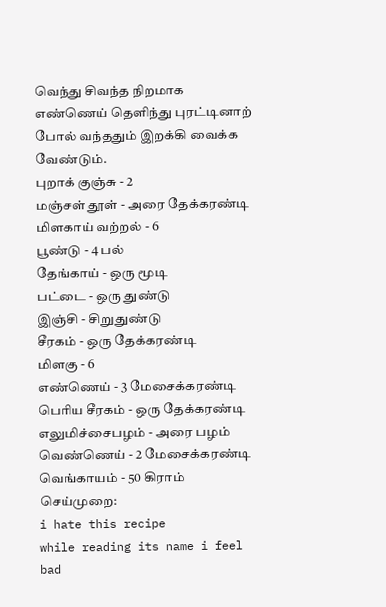வெந்து சிவந்த நிறமாக எண்ணெய் தெளிந்து புரட்டினாற் போல் வந்ததும் இறக்கி வைக்க வேண்டும்.
புறாக் குஞ்சு - 2
மஞ்சள் தூள் - அரை தேக்கரண்டி
மிளகாய் வற்றல் - 6
பூண்டு - 4 பல்
தேங்காய் - ஒரு மூடி
பட்டை - ஒரு துண்டு
இஞ்சி - சிறுதுண்டு
சீரகம் - ஒரு தேக்கரண்டி
மிளகு - 6
எண்ணெய் - 3 மேசைக்கரண்டி
பெரிய சீரகம் - ஒரு தேக்கரண்டி
எலுமிச்சைபழம் - அரை பழம்
வெண்ணெய் - 2 மேசைக்கரண்டி
வெங்காயம் - 50 கிராம்
செய்முறை:
i hate this recipe
while reading its name i feel bad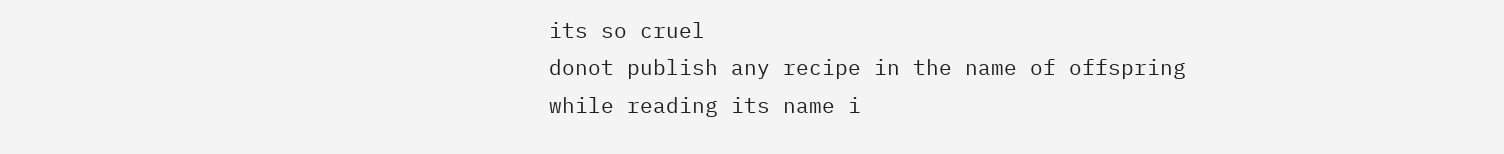its so cruel
donot publish any recipe in the name of offspring
while reading its name i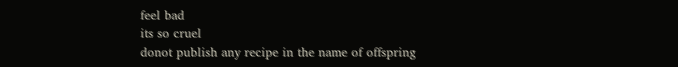feel bad
its so cruel
donot publish any recipe in the name of offspring